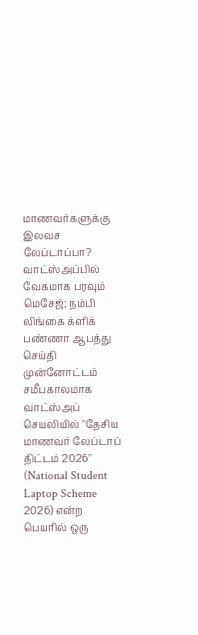மாணவர்களுக்கு இலவச லேப்டாப்பா? வாட்ஸ்அப்பில் வேகமாக பரவும் மெசேஜ்; நம்பி லிங்கை க்ளிக் பண்ணா ஆபத்து
செய்தி முன்னோட்டம்
சமீபகாலமாக வாட்ஸ்அப் செயலியில் "தேசிய மாணவர் லேப்டாப் திட்டம் 2026" (National Student Laptop Scheme 2026) என்ற பெயரில் ஒரு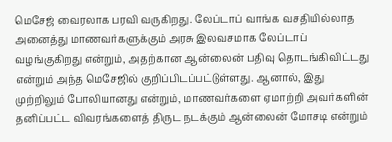மெசேஜ் வைரலாக பரவி வருகிறது. லேப்டாப் வாங்க வசதியில்லாத அனைத்து மாணவர்களுக்கும் அரசு இலவசமாக லேப்டாப் வழங்குகிறது என்றும், அதற்கான ஆன்லைன் பதிவு தொடங்கிவிட்டது என்றும் அந்த மெசேஜில் குறிப்பிடப்பட்டுள்ளது. ஆனால், இது முற்றிலும் போலியானது என்றும், மாணவர்களை ஏமாற்றி அவர்களின் தனிப்பட்ட விவரங்களைத் திருட நடக்கும் ஆன்லைன் மோசடி என்றும்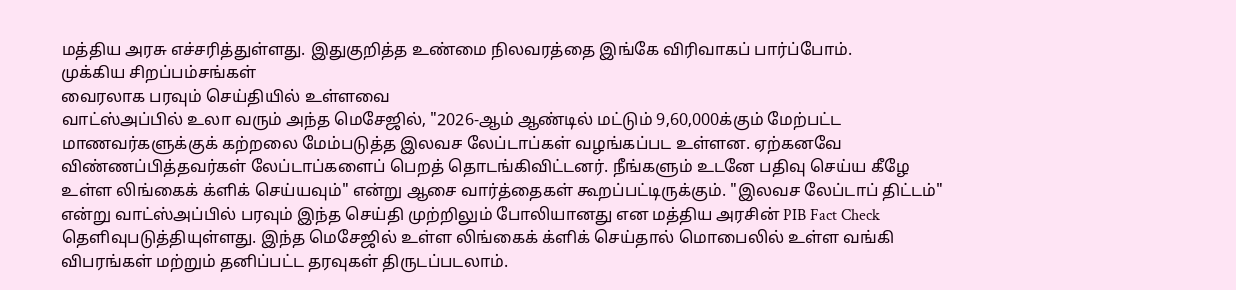மத்திய அரசு எச்சரித்துள்ளது. இதுகுறித்த உண்மை நிலவரத்தை இங்கே விரிவாகப் பார்ப்போம்.
முக்கிய சிறப்பம்சங்கள்
வைரலாக பரவும் செய்தியில் உள்ளவை
வாட்ஸ்அப்பில் உலா வரும் அந்த மெசேஜில், "2026-ஆம் ஆண்டில் மட்டும் 9,60,000க்கும் மேற்பட்ட மாணவர்களுக்குக் கற்றலை மேம்படுத்த இலவச லேப்டாப்கள் வழங்கப்பட உள்ளன. ஏற்கனவே விண்ணப்பித்தவர்கள் லேப்டாப்களைப் பெறத் தொடங்கிவிட்டனர். நீங்களும் உடனே பதிவு செய்ய கீழே உள்ள லிங்கைக் க்ளிக் செய்யவும்" என்று ஆசை வார்த்தைகள் கூறப்பட்டிருக்கும். "இலவச லேப்டாப் திட்டம்" என்று வாட்ஸ்அப்பில் பரவும் இந்த செய்தி முற்றிலும் போலியானது என மத்திய அரசின் PIB Fact Check தெளிவுபடுத்தியுள்ளது. இந்த மெசேஜில் உள்ள லிங்கைக் க்ளிக் செய்தால் மொபைலில் உள்ள வங்கி விபரங்கள் மற்றும் தனிப்பட்ட தரவுகள் திருடப்படலாம்.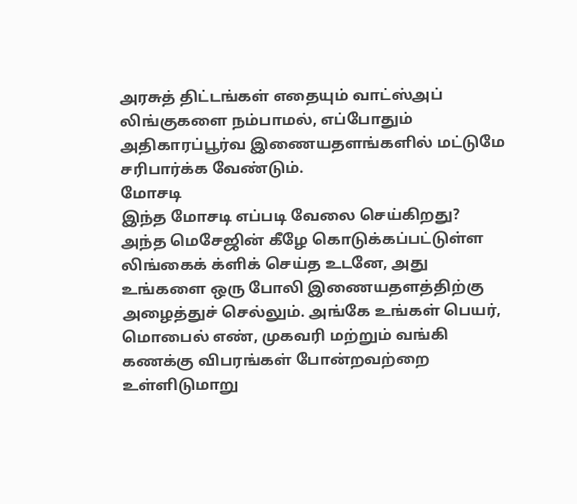அரசுத் திட்டங்கள் எதையும் வாட்ஸ்அப் லிங்குகளை நம்பாமல், எப்போதும் அதிகாரப்பூர்வ இணையதளங்களில் மட்டுமே சரிபார்க்க வேண்டும்.
மோசடி
இந்த மோசடி எப்படி வேலை செய்கிறது?
அந்த மெசேஜின் கீழே கொடுக்கப்பட்டுள்ள லிங்கைக் க்ளிக் செய்த உடனே, அது உங்களை ஒரு போலி இணையதளத்திற்கு அழைத்துச் செல்லும். அங்கே உங்கள் பெயர், மொபைல் எண், முகவரி மற்றும் வங்கி கணக்கு விபரங்கள் போன்றவற்றை உள்ளிடுமாறு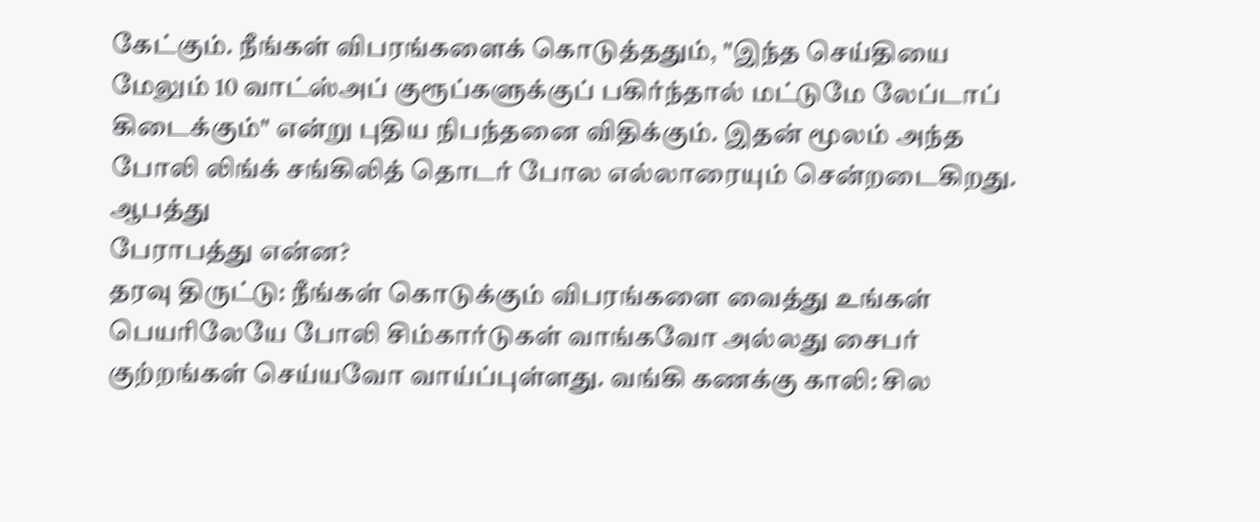கேட்கும். நீங்கள் விபரங்களைக் கொடுத்ததும், "இந்த செய்தியை மேலும் 10 வாட்ஸ்அப் குரூப்களுக்குப் பகிர்ந்தால் மட்டுமே லேப்டாப் கிடைக்கும்" என்று புதிய நிபந்தனை விதிக்கும். இதன் மூலம் அந்த போலி லிங்க் சங்கிலித் தொடர் போல எல்லாரையும் சென்றடைகிறது.
ஆபத்து
பேராபத்து என்ன?
தரவு திருட்டு: நீங்கள் கொடுக்கும் விபரங்களை வைத்து உங்கள் பெயரிலேயே போலி சிம்கார்டுகள் வாங்கவோ அல்லது சைபர் குற்றங்கள் செய்யவோ வாய்ப்புள்ளது. வங்கி கணக்கு காலி: சில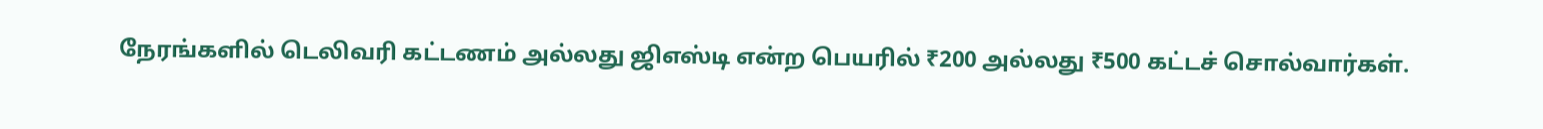நேரங்களில் டெலிவரி கட்டணம் அல்லது ஜிஎஸ்டி என்ற பெயரில் ₹200 அல்லது ₹500 கட்டச் சொல்வார்கள்.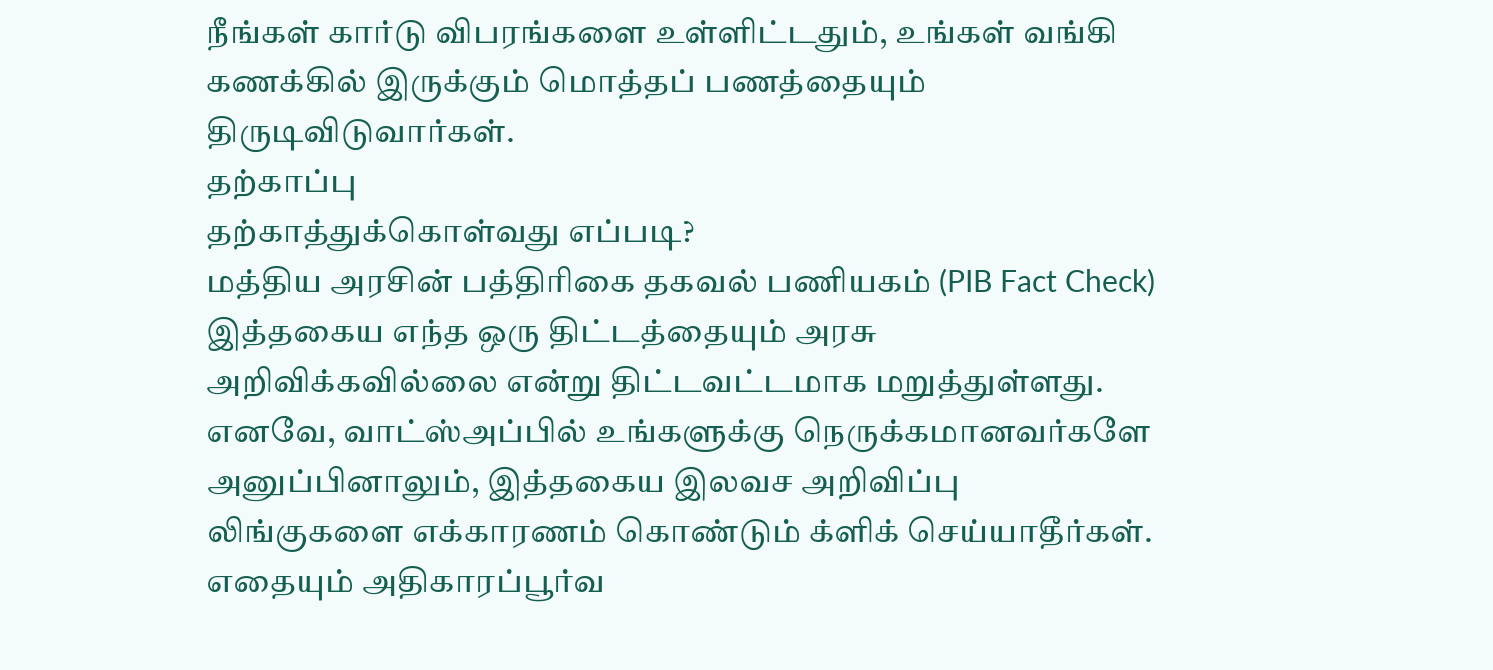நீங்கள் கார்டு விபரங்களை உள்ளிட்டதும், உங்கள் வங்கி கணக்கில் இருக்கும் மொத்தப் பணத்தையும் திருடிவிடுவார்கள்.
தற்காப்பு
தற்காத்துக்கொள்வது எப்படி?
மத்திய அரசின் பத்திரிகை தகவல் பணியகம் (PIB Fact Check) இத்தகைய எந்த ஒரு திட்டத்தையும் அரசு அறிவிக்கவில்லை என்று திட்டவட்டமாக மறுத்துள்ளது. எனவே, வாட்ஸ்அப்பில் உங்களுக்கு நெருக்கமானவர்களே அனுப்பினாலும், இத்தகைய இலவச அறிவிப்பு லிங்குகளை எக்காரணம் கொண்டும் க்ளிக் செய்யாதீர்கள். எதையும் அதிகாரப்பூர்வ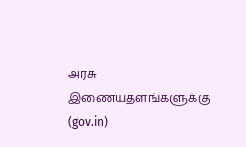அரசு இணையதளங்களுக்கு (gov.in)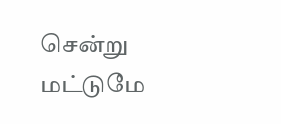சென்று மட்டுமே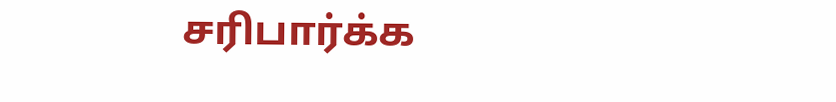சரிபார்க்க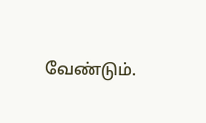வேண்டும்.